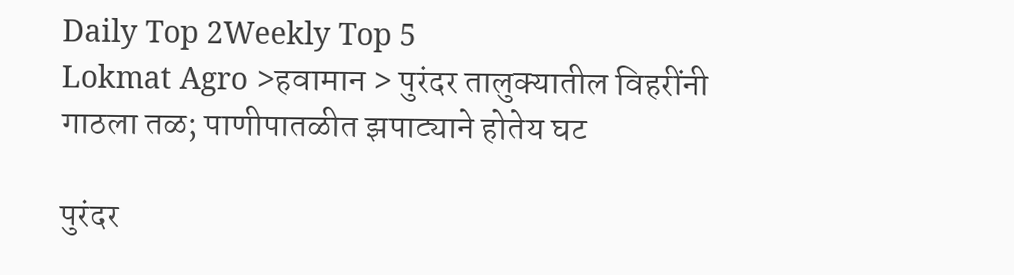Daily Top 2Weekly Top 5
Lokmat Agro >हवामान > पुरंदर तालुक्यातील विहरींनी गाठला तळ; पाणीपातळीत झपाट्याने होतेय घट

पुरंदर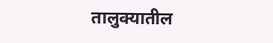तालुक्यातील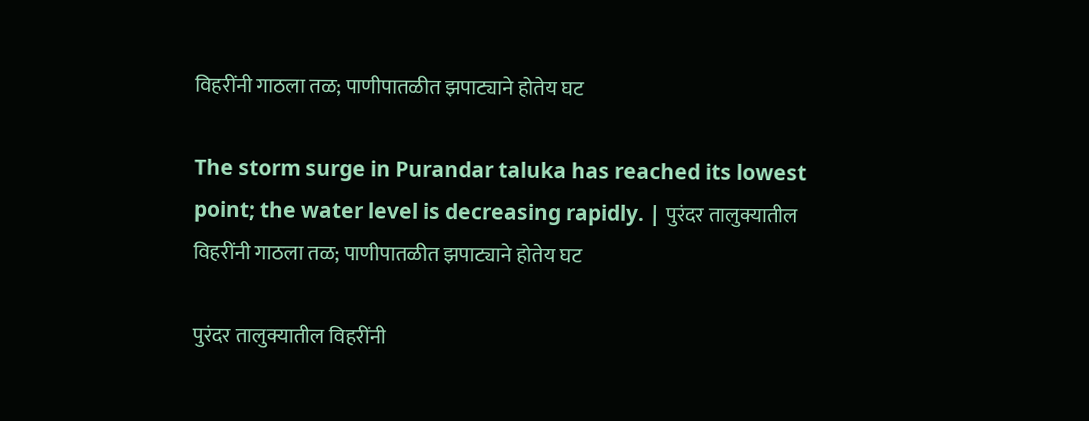विहरींनी गाठला तळ; पाणीपातळीत झपाट्याने होतेय घट

The storm surge in Purandar taluka has reached its lowest point; the water level is decreasing rapidly. | पुरंदर तालुक्यातील विहरींनी गाठला तळ; पाणीपातळीत झपाट्याने होतेय घट

पुरंदर तालुक्यातील विहरींनी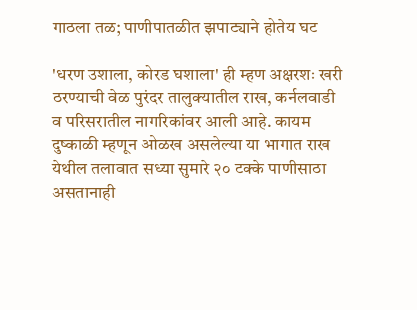गाठला तळ; पाणीपातळीत झपाट्याने होतेय घट

'धरण उशाला, कोरड घशाला' ही म्हण अक्षरशः खरी ठरण्याची वेळ पुरंदर तालुक्यातील राख, कर्नलवाडी व परिसरातील नागरिकांवर आली आहे. कायम दुष्काळी म्हणून ओळख असलेल्या या भागात राख येथील तलावात सध्या सुमारे २० टक्के पाणीसाठा असतानाही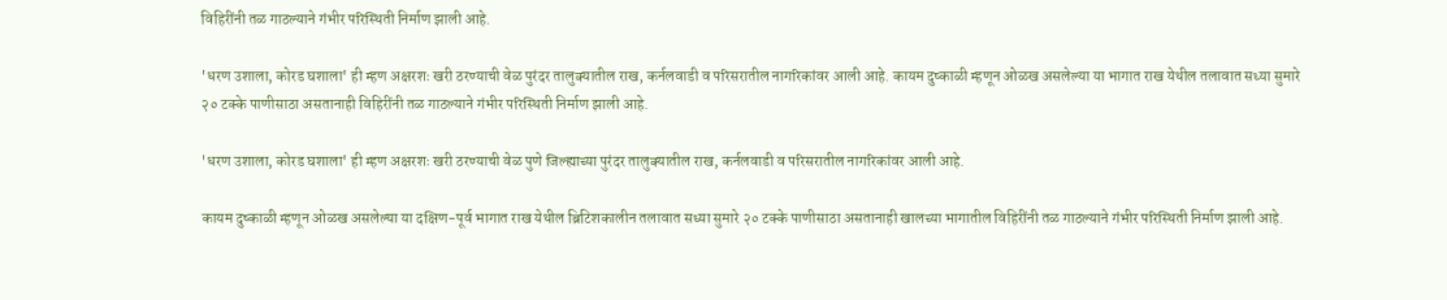विहिरींनी तळ गाठल्याने गंभीर परिस्थिती निर्माण झाली आहे.

'धरण उशाला, कोरड घशाला' ही म्हण अक्षरशः खरी ठरण्याची वेळ पुरंदर तालुक्यातील राख, कर्नलवाडी व परिसरातील नागरिकांवर आली आहे. कायम दुष्काळी म्हणून ओळख असलेल्या या भागात राख येथील तलावात सध्या सुमारे २० टक्के पाणीसाठा असतानाही विहिरींनी तळ गाठल्याने गंभीर परिस्थिती निर्माण झाली आहे.

'धरण उशाला, कोरड घशाला' ही म्हण अक्षरशः खरी ठरण्याची वेळ पुणे जिल्ह्याच्या पुरंदर तालुक्यातील राख, कर्नलवाडी व परिसरातील नागरिकांवर आली आहे.

कायम दुष्काळी म्हणून ओळख असलेल्या या दक्षिण-पूर्व भागात राख येथील ब्रिटिशकालीन तलावात सध्या सुमारे २० टक्के पाणीसाठा असतानाही खालच्या भागातील विहिरींनी तळ गाठल्याने गंभीर परिस्थिती निर्माण झाली आहे.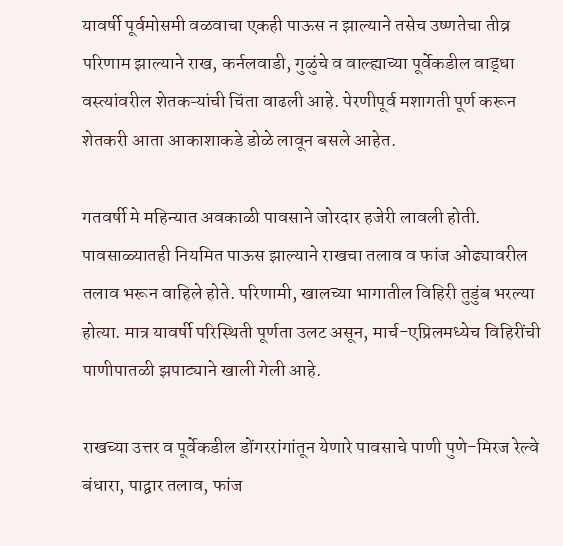यावर्षी पूर्वमोसमी वळवाचा एकही पाऊस न झाल्याने तसेच उष्णतेचा तीव्र परिणाम झाल्याने राख, कर्नलवाडी, गुळुंचे व वाल्ह्याच्या पूर्वेकडील वाड्धा वस्त्यांवरील शेतकऱ्यांची चिंता वाढली आहे. पेरणीपूर्व मशागती पूर्ण करून शेतकरी आता आकाशाकडे डोळे लावून बसले आहेत.

गतवर्षी मे महिन्यात अवकाळी पावसाने जोरदार हजेरी लावली होती. पावसाळ्यातही नियमित पाऊस झाल्याने राखचा तलाव व फांज ओढ्यावरील तलाव भरून वाहिले होते. परिणामी, खालच्या भागातील विहिरी तुडुंब भरल्या होत्या. मात्र यावर्षी परिस्थिती पूर्णता उलट असून, मार्च-एप्रिलमध्येच विहिरींची पाणीपातळी झपाट्याने खाली गेली आहे.

राखच्या उत्तर व पूर्वेकडील डोंगररांगांतून येणारे पावसाचे पाणी पुणे-मिरज रेल्वे बंधारा, पाद्वार तलाव, फांज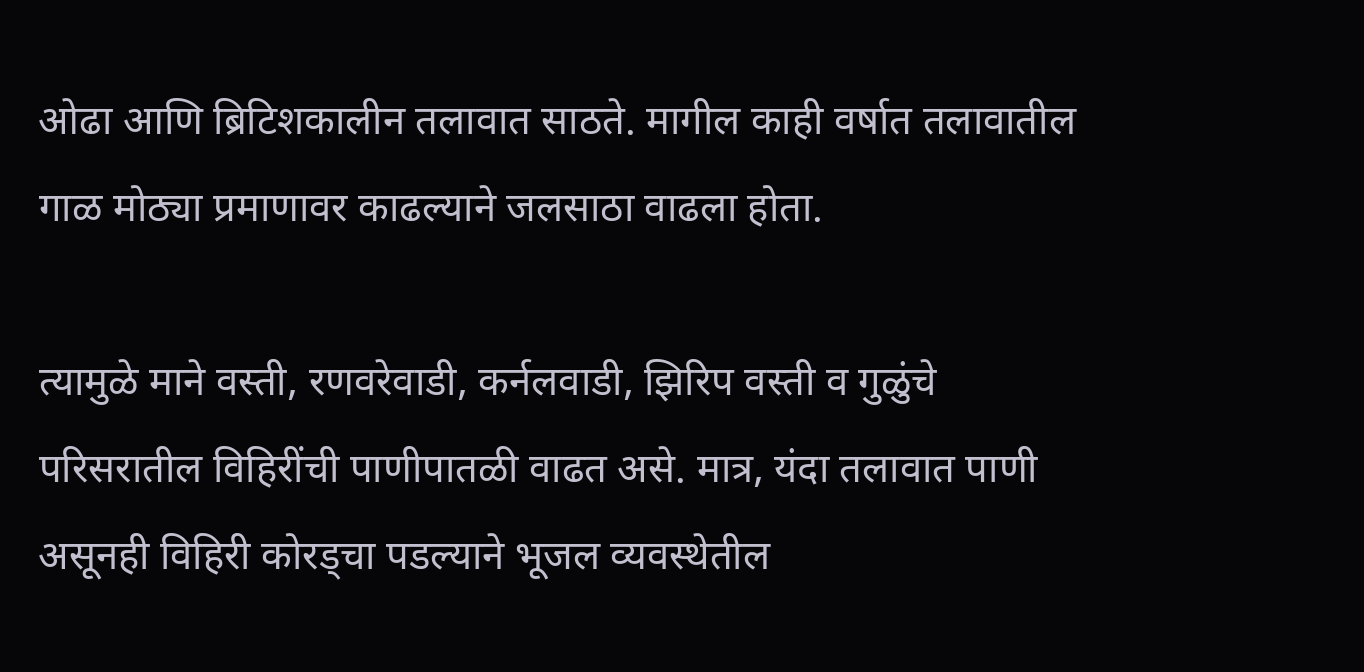ओढा आणि ब्रिटिशकालीन तलावात साठते. मागील काही वर्षात तलावातील गाळ मोठ्या प्रमाणावर काढल्याने जलसाठा वाढला होता.

त्यामुळे माने वस्ती, रणवरेवाडी, कर्नलवाडी, झिरिप वस्ती व गुळुंचे परिसरातील विहिरींची पाणीपातळी वाढत असे. मात्र, यंदा तलावात पाणी असूनही विहिरी कोरड्चा पडल्याने भूजल व्यवस्थेतील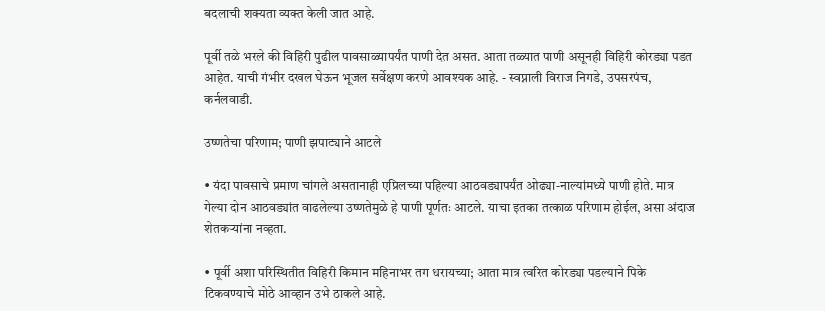बदलाची शक्यता व्यक्त केली जात आहे.

पूर्वी तळे भरले की विहिरी पुढील पावसाळ्यापर्यंत पाणी देत असत. आता तळ्यात पाणी असूनही विहिरी कोरड्या पडत आहेत. याची गंभीर दखल घेऊन भूजल सर्वेक्षण करणे आवश्यक आहे. - स्वप्नाली विराज निगडे, उपसरपंच, कर्नलवाडी.

उष्णतेचा परिणाम; पाणी झपाट्याने आटले

• यंदा पावसाचे प्रमाण चांगले असतानाही एप्रिलच्या पहिल्या आठवड्यापर्यंत ओढ्या-नाल्यांमध्ये पाणी होते. मात्र गेल्या दोन आठवड्यांत वाढलेल्या उष्णतेमुळे हे पाणी पूर्णतः आटले. याचा इतका तत्काळ परिणाम होईल, असा अंदाज शेतकऱ्यांना नव्हता.

• पूर्वी अशा परिस्थितीत विहिरी किमान महिनाभर तग धरायच्या; आता मात्र त्वरित कोरड्या पडल्याने पिके टिकवण्याचे मोठे आव्हान उभे ठाकले आहे.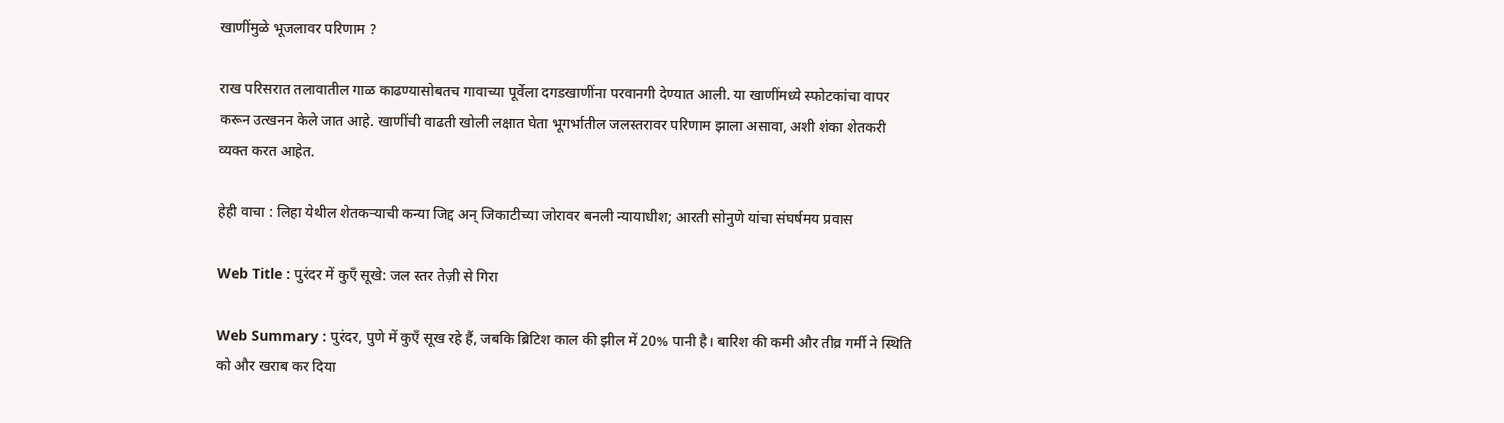खाणींमुळे भूजलावर परिणाम ?

राख परिसरात तलावातील गाळ काढण्यासोबतच गावाच्या पूर्वेला दगडखाणींना परवानगी देण्यात आली. या खाणींमध्ये स्फोटकांचा वापर करून उत्खनन केले जात आहे. खाणींची वाढती खोली लक्षात घेता भूगर्भातील जलस्तरावर परिणाम झाला असावा, अशी शंका शेतकरी व्यक्त करत आहेत.

हेही वाचा : लिहा येथील शेतकऱ्याची कन्या जिद्द अन् जिकाटीच्या जोरावर बनली न्यायाधीश; आरती सोनुणे यांचा संघर्षमय प्रवास

Web Title : पुरंदर में कुएँ सूखे: जल स्तर तेज़ी से गिरा

Web Summary : पुरंदर, पुणे में कुएँ सूख रहे हैं, जबकि ब्रिटिश काल की झील में 20% पानी है। बारिश की कमी और तीव्र गर्मी ने स्थिति को और खराब कर दिया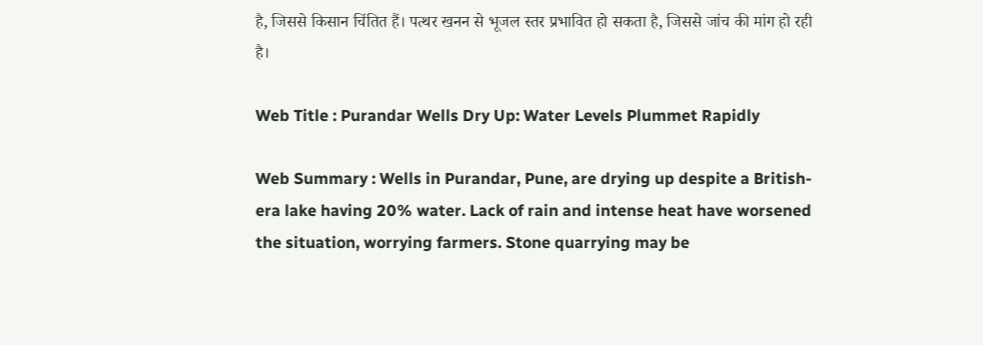है, जिससे किसान चिंतित हैं। पत्थर खनन से भूजल स्तर प्रभावित हो सकता है, जिससे जांच की मांग हो रही है।

Web Title : Purandar Wells Dry Up: Water Levels Plummet Rapidly

Web Summary : Wells in Purandar, Pune, are drying up despite a British-era lake having 20% water. Lack of rain and intense heat have worsened the situation, worrying farmers. Stone quarrying may be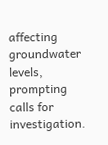affecting groundwater levels, prompting calls for investigation.